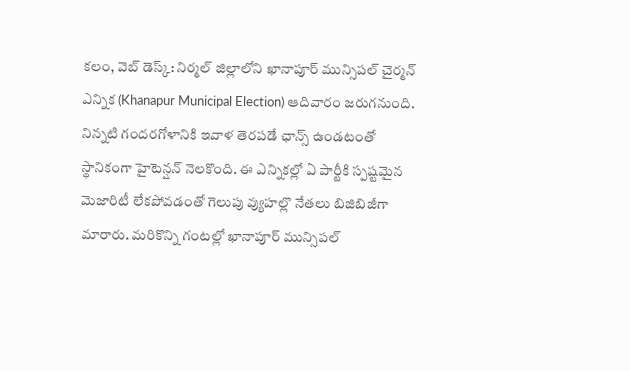కలం, వెబ్ డెస్క్: నిర్మల్ జిల్లాలోని ఖానాపూర్ మున్సిపల్ చైర్మన్ ఎన్నిక (Khanapur Municipal Election) ఆదివారం జరుగనుంది. నిన్నటి గందరగోళానికి ఇవాళ తెరపడే ఛాన్స్ ఉండటంతో స్థానికంగా హైటెన్షన్ నెలకొంది. ఈ ఎన్నికల్లో ఏ పార్టీకి స్పష్టమైన మెజారిటీ లేకపోవడంతో గెలుపు వ్యుహల్లొ నేతలు బిజిబిజీగా మారారు. మరికొన్ని గంటల్లో ఖానాపూర్ మున్సిపల్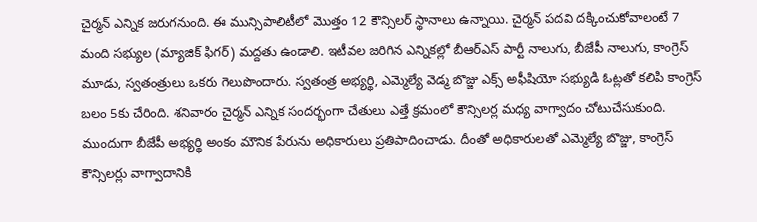చైర్మన్ ఎన్నిక జరుగనుంది. ఈ మున్సిపాలిటీలో మొత్తం 12 కౌన్సిలర్ స్థానాలు ఉన్నాయి. చైర్మన్ పదవి దక్కించుకోవాలంటే 7 మంది సభ్యుల (మ్యాజిక్ ఫిగర్) మద్దతు ఉండాలి. ఇటీవల జరిగిన ఎన్నికల్లో బీఆర్ఎస్ పార్టీ నాలుగు, బీజేపీ నాలుగు, కాంగ్రెస్ మూడు, స్వతంత్రులు ఒకరు గెలుపొందారు. స్వతంత్ర అభ్యర్థి, ఎమ్మెల్యే వెడ్మ బొజ్జు ఎక్స్ అఫీషియో సభ్యుడి ఓట్లతో కలిపి కాంగ్రెస్ బలం 5కు చేరింది. శనివారం చైర్మన్ ఎన్నిక సందర్భంగా చేతులు ఎత్తే క్రమంలో కౌన్సిలర్ల మధ్య వాగ్వాదం చోటుచేసుకుంది. ముందుగా బీజేపీ అభ్యర్థి అంకం మౌనిక పేరును అధికారులు ప్రతిపాదించాడు. దీంతో అధికారులతో ఎమ్మెల్యే బొజ్జు, కాంగ్రెస్ కౌన్సిలర్లు వాగ్వాదానికి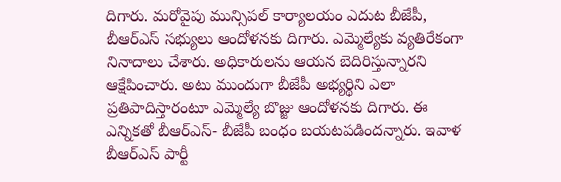దిగారు. మరోవైపు మున్సిపల్ కార్యాలయం ఎదుట బీజేపీ, బీఆర్ఎస్ సభ్యులు ఆందోళనకు దిగారు. ఎమ్మెల్యేకు వ్యతిరేకంగా నినాదాలు చేశారు. అధికారులను ఆయన బెదిరిస్తున్నారని ఆక్షేపించారు. అటు ముందుగా బీజేపీ అభ్యర్థిని ఎలా ప్రతిపాదిస్తారంటూ ఎమ్మెల్యే బొజ్జు ఆందోళనకు దిగారు. ఈ ఎన్నికతో బీఆర్ఎస్- బీజేపీ బంధం బయటపడిందన్నారు. ఇవాళ బీఆర్ఎస్ పార్టీ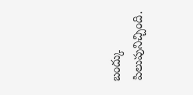బంద్కు పిలుపునిచ్చింది.